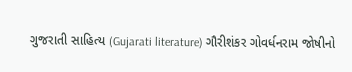ગુજરાતી સાહિત્ય (Gujarati literature) ગૌરીશંકર ગોવર્ધનરામ જોષીનો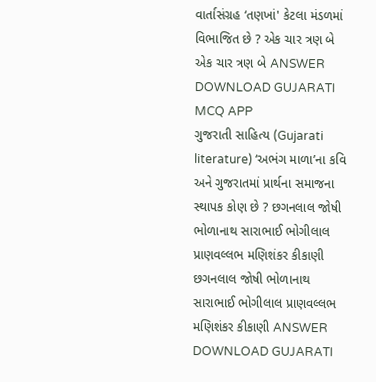વાર્તાસંગ્રહ ‘તણખાં' કેટલા મંડળમાં વિભાજિત છે ? એક ચાર ત્રણ બે એક ચાર ત્રણ બે ANSWER DOWNLOAD GUJARATI MCQ APP
ગુજરાતી સાહિત્ય (Gujarati literature) ‘અભંગ માળા’ના કવિ અને ગુજરાતમાં પ્રાર્થના સમાજના સ્થાપક કોણ છે ? છગનલાલ જોષી ભોળાનાથ સારાભાઈ ભોગીલાલ પ્રાણવલ્લભ મણિશંકર કીકાણી છગનલાલ જોષી ભોળાનાથ સારાભાઈ ભોગીલાલ પ્રાણવલ્લભ મણિશંકર કીકાણી ANSWER DOWNLOAD GUJARATI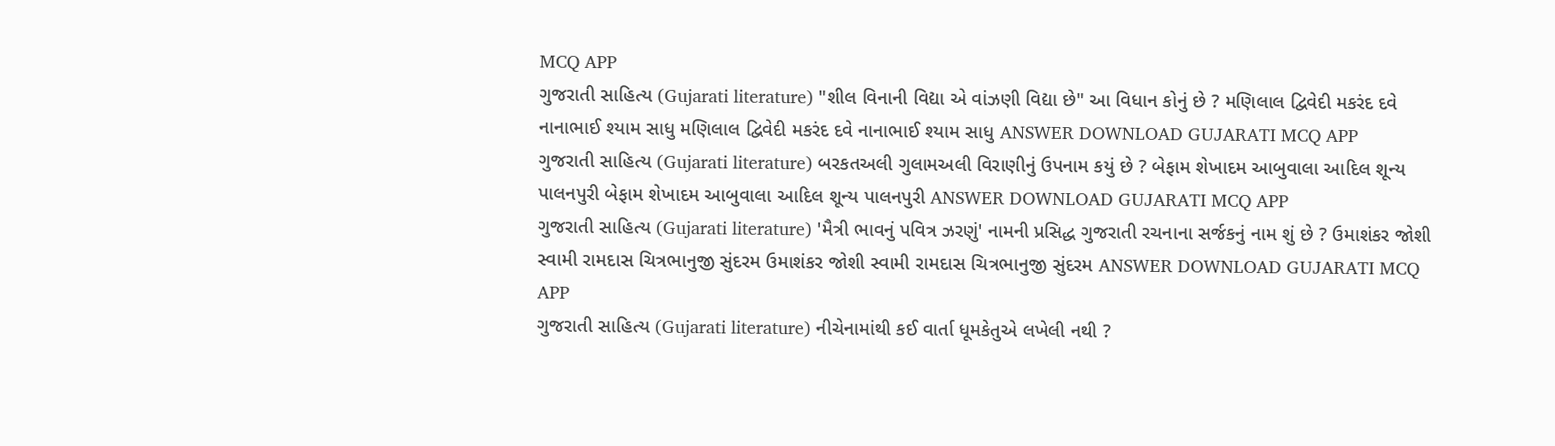MCQ APP
ગુજરાતી સાહિત્ય (Gujarati literature) "શીલ વિનાની વિદ્યા એ વાંઝણી વિદ્યા છે" આ વિધાન કોનું છે ? મણિલાલ દ્વિવેદી મકરંદ દવે નાનાભાઈ શ્યામ સાધુ મણિલાલ દ્વિવેદી મકરંદ દવે નાનાભાઈ શ્યામ સાધુ ANSWER DOWNLOAD GUJARATI MCQ APP
ગુજરાતી સાહિત્ય (Gujarati literature) બરકતઅલી ગુલામઅલી વિરાણીનું ઉપનામ કયું છે ? બેફામ શેખાદમ આબુવાલા આદિલ શૂન્ય પાલનપુરી બેફામ શેખાદમ આબુવાલા આદિલ શૂન્ય પાલનપુરી ANSWER DOWNLOAD GUJARATI MCQ APP
ગુજરાતી સાહિત્ય (Gujarati literature) 'મૈત્રી ભાવનું પવિત્ર ઝરણું' નામની પ્રસિદ્ધ ગુજરાતી રચનાના સર્જકનું નામ શું છે ? ઉમાશંકર જોશી સ્વામી રામદાસ ચિત્રભાનુજી સુંદરમ ઉમાશંકર જોશી સ્વામી રામદાસ ચિત્રભાનુજી સુંદરમ ANSWER DOWNLOAD GUJARATI MCQ APP
ગુજરાતી સાહિત્ય (Gujarati literature) નીચેનામાંથી કઈ વાર્તા ધૂમકેતુએ લખેલી નથી ?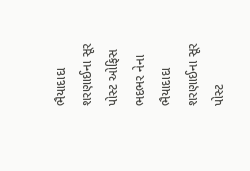ભૈયાદાદા શરણાઈના સૂર પોસ્ટ ઓફિસ ભદભર નેના ભૈયાદાદા શરણાઈના સૂર પોસ્ટ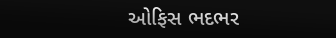ઓફિસ ભદભર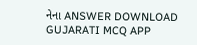નેના ANSWER DOWNLOAD GUJARATI MCQ APP